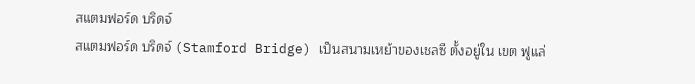สแตมฟอร์ด บริดจ์
สแตมฟอร์ด บริดจ์ (Stamford Bridge) เป็นสนามเหย้าของเชลซี ตั้งอยู่ใน เขต ฟูแล่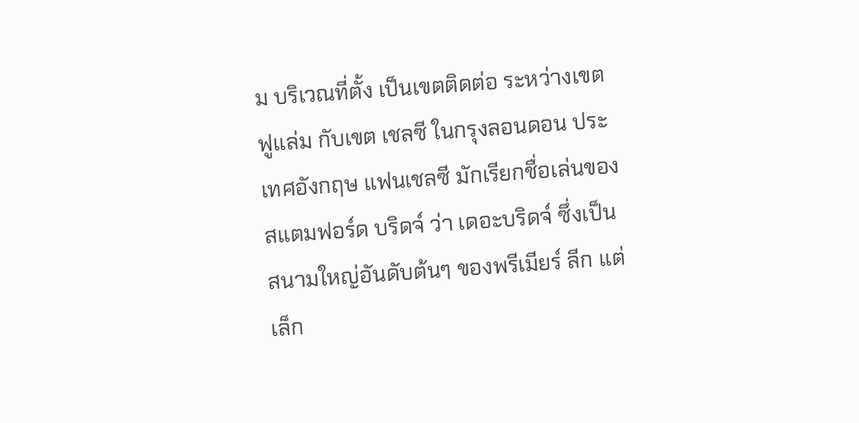ม บริเวณที่ตั้ง เป็นเขตติดต่อ ระหว่างเขต ฟูแล่ม กับเขต เชลซี ในกรุงลอนดอน ประเทศอังกฤษ แฟนเชลซี มักเรียกชื่อเล่นของสแตมฟอร์ด บริดจ์ ว่า เดอะบริดจ์ ซึ่งเป็นสนามใหญ่อันดับต้นๆ ของพรีเมียร์ ลีก แต่เล็ก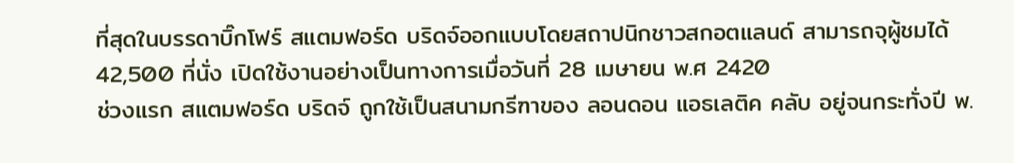ที่สุดในบรรดาบิ๊กโฟร์ สแตมฟอร์ด บริดจ์ออกแบบโดยสถาปนิกชาวสกอตแลนด์ สามารถจุผู้ชมได้ 42,500 ที่นั่ง เปิดใช้งานอย่างเป็นทางการเมื่อวันที่ 28 เมษายน พ.ศ 2420
ช่วงแรก สแตมฟอร์ด บริดจ์ ถูกใช้เป็นสนามกรีฑาของ ลอนดอน แอธเลติค คลับ อยู่จนกระทั่งปี พ.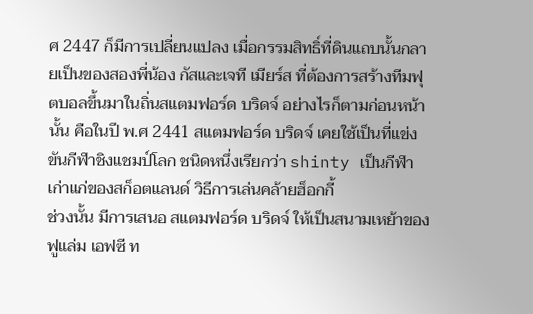ศ 2447 ก็มีการเปลี่ยนแปลง เมื่อกรรมสิทธิ์ที่ดินแถบนั้นกลายเป็นของสองพี่น้อง กัสและเจที เมียร์ส ที่ต้องการสร้างทีมฟุตบอลขึ้นมาในถิ่นสแตมฟอร์ด บริดจ์ อย่างไรก็ตามก่อนหน้านั้น คือในปี พ.ศ 2441 สแตมฟอร์ด บริดจ์ เคยใช้เป็นที่แข่งขันกีฬาชิงแชมป์โลก ชนิดหนึ่งเรียกว่า shinty เป็นกีฬาเก่าแก่ของสก็อตแลนด์ วิธีการเล่นคล้ายฮ็อกกี้
ช่วงนั้น มีการเสนอ สแตมฟอร์ด บริดจ์ ให้เป็นสนามเหย้าของ ฟูแล่ม เอฟซี ท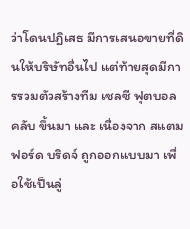ว่าโดนปฎิเสธ มีการเสนอขายที่ดินให้บริษัทอื่นไป แต่ท้ายสุดมีการรวมตัวสร้างทีม เชลซี ฟุตบอล คลับ ขึ้นมา และ เนื่องจาก สแตมฟอร์ด บริดจ์ ถูกออกแบบมา เพื่อใช้เป็นลู่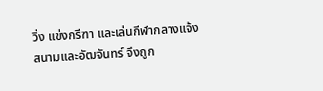วิ่ง แข่งกรีฑา และเล่นกีฬากลางแจ้ง สนามและอัฒจันทร์ จึงถูก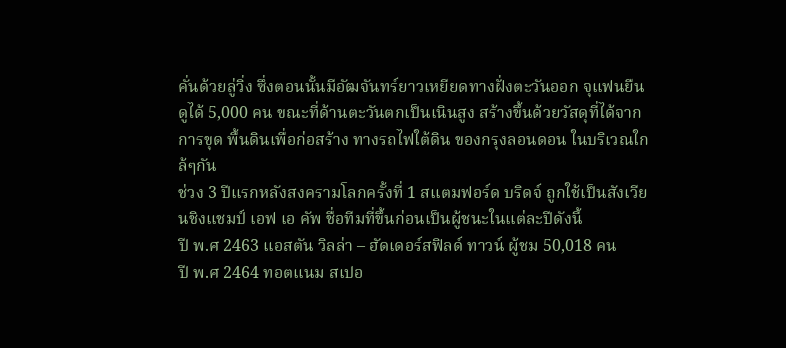คั่นด้วยลู่วิ่ง ซึ่งตอนนั้นมีอัฒจันทร์ยาวเหยียดทางฝั่งตะวันออก จุแฟนยืนดูได้ 5,000 คน ขณะที่ด้านตะวันตกเป็นเนินสูง สร้างขึ้นด้วยวัสดุที่ได้จากการขุด พื้นดินเพื่อก่อสร้าง ทางรถไฟใต้ดิน ของกรุงลอนดอน ในบริเวณใกล้ๆกัน
ช่วง 3 ปีแรกหลังสงครามโลกครั้งที่ 1 สแตมฟอร์ด บริดจ์ ถูกใช้เป็นสังเวียนชิงแชมป์ เอฟ เอ คัพ ชื่อทีมที่ขึ้นก่อนเป็นผู้ชนะในแต่ละปีดังนี้
ปี พ.ศ 2463 แอสตัน วิลล่า – ฮัดเดอร์สฟิลด์ ทาวน์ ผู้ชม 50,018 คน
ปี พ.ศ 2464 ทอตแนม สเปอ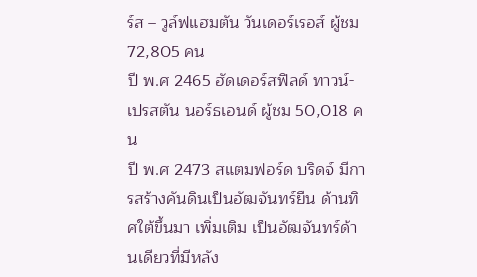ร์ส – วูล์ฟแฮมตัน วันเดอร์เรอส์ ผู้ชม 72,805 คน
ปี พ.ศ 2465 ฮัดเดอร์สฟิลด์ ทาวน์- เปรสตัน นอร์ธเอนด์ ผู้ชม 50,018 คน
ปี พ.ศ 2473 สแตมฟอร์ด บริดจ์ มีการสร้างคันดินเป็นอัฒจันทร์ยืน ด้านทิศใต้ขึ้นมา เพิ่มเติม เป็นอัฒจันทร์ด้านเดียวที่มีหลัง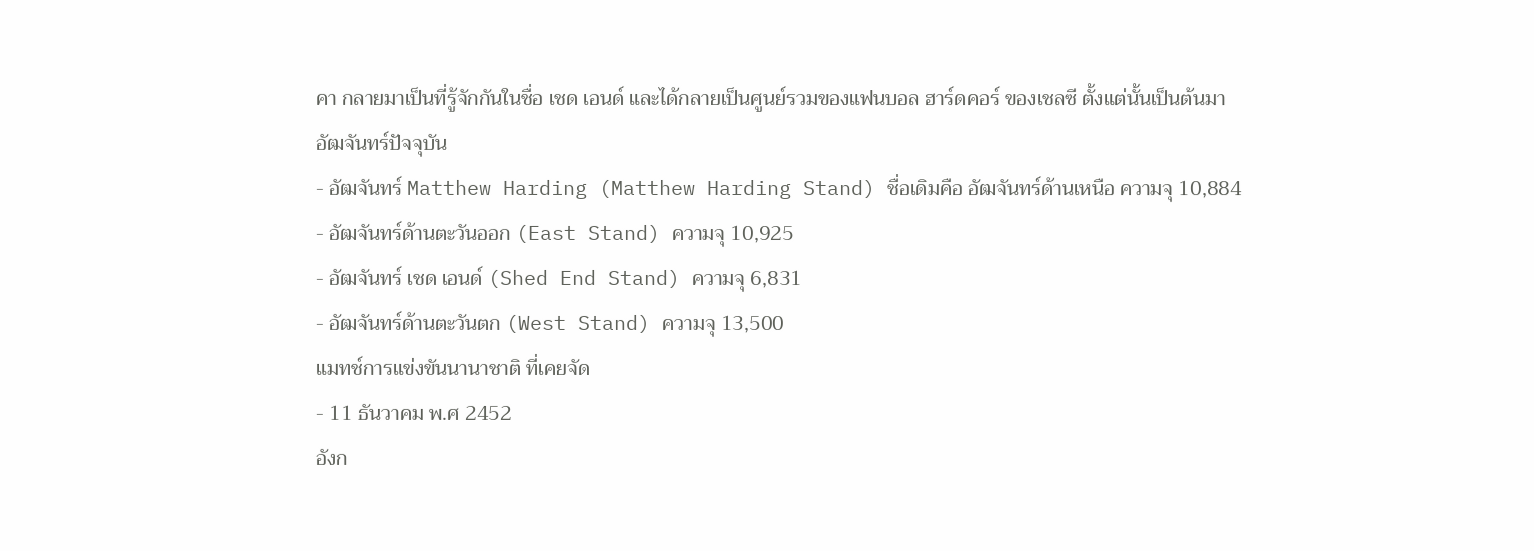คา กลายมาเป็นที่รู้จักกันในชื่อ เชด เอนด์ และได้กลายเป็นศูนย์รวมของแฟนบอล ฮาร์ดคอร์ ของเชลซี ตั้งแต่นั้นเป็นต้นมา
อัฒจันทร์ปัจจุบัน
- อัฒจันทร์ Matthew Harding (Matthew Harding Stand) ชื่อเดิมคือ อัฒจันทร์ด้านเหนือ ความจุ 10,884
- อัฒจันทร์ด้านตะวันออก (East Stand) ความจุ 10,925
- อัฒจันทร์ เชด เอนด์ (Shed End Stand) ความจุ 6,831
- อัฒจันทร์ด้านตะวันตก (West Stand) ความจุ 13,500
แมทช์การแข่งขันนานาชาติ ที่เคยจัด
- 11 ธันวาคม พ.ศ 2452
อังก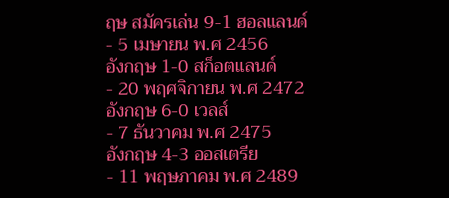ฤษ สมัครเล่น 9-1 ฮอลแลนด์
- 5 เมษายน พ.ศ 2456
อังกฤษ 1-0 สก็อตแลนด์
- 20 พฤศจิกายน พ.ศ 2472
อังกฤษ 6-0 เวลส์
- 7 ธันวาคม พ.ศ 2475
อังกฤษ 4-3 ออสเตรีย
- 11 พฤษภาคม พ.ศ 2489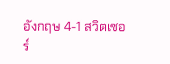อังกฤษ 4-1 สวิตเซอร์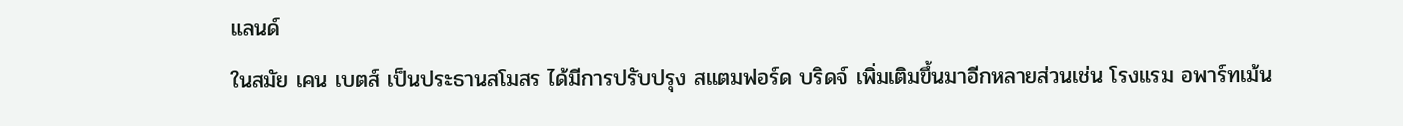แลนด์
ในสมัย เคน เบตส์ เป็นประธานสโมสร ได้มีการปรับปรุง สแตมฟอร์ด บริดจ์ เพิ่มเติมขึ้นมาอีกหลายส่วนเช่น โรงแรม อพาร์ทเม้น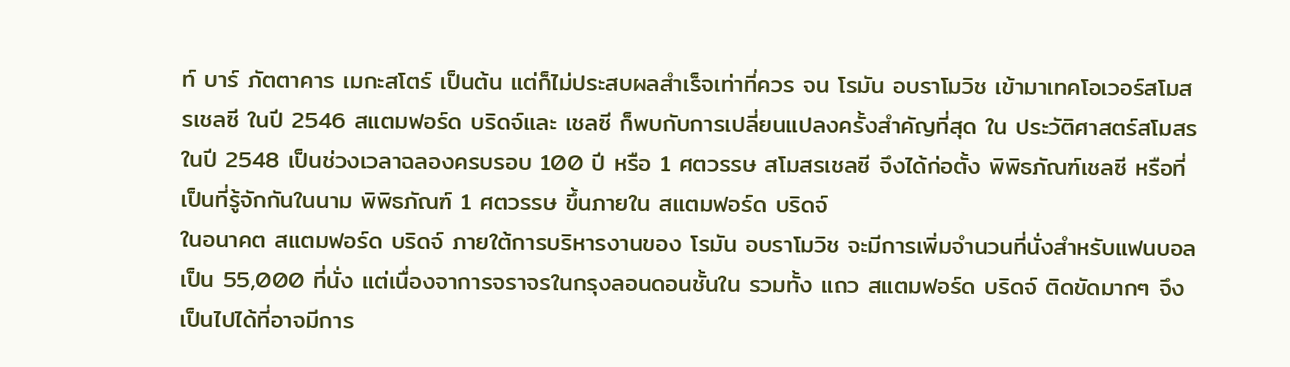ท์ บาร์ ภัตตาคาร เมกะสโตร์ เป็นต้น แต่ก็ไม่ประสบผลสำเร็จเท่าที่ควร จน โรมัน อบราโมวิช เข้ามาเทคโอเวอร์สโมสรเชลซี ในปี 2546 สแตมฟอร์ด บริดจ์และ เชลซี ก็พบกับการเปลี่ยนแปลงครั้งสำคัญที่สุด ใน ประวัติศาสตร์สโมสร
ในปี 2548 เป็นช่วงเวลาฉลองครบรอบ 100 ปี หรือ 1 ศตวรรษ สโมสรเชลซี จึงได้ก่อตั้ง พิพิธภัณฑ์เชลซี หรือที่เป็นที่รู้จักกันในนาม พิพิธภัณฑ์ 1 ศตวรรษ ขึ้นภายใน สแตมฟอร์ด บริดจ์
ในอนาคต สแตมฟอร์ด บริดจ์ ภายใต้การบริหารงานของ โรมัน อบราโมวิช จะมีการเพิ่มจำนวนที่นั่งสำหรับแฟนบอลเป็น 55,000 ที่นั่ง แต่เนื่องจาการจราจรในกรุงลอนดอนชั้นใน รวมทั้ง แถว สแตมฟอร์ด บริดจ์ ติดขัดมากๆ จึงเป็นไปได้ที่อาจมีการ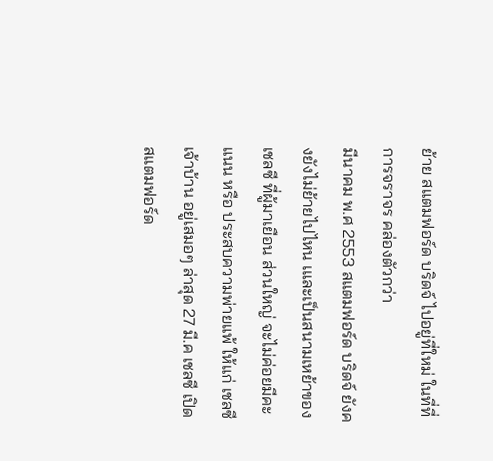ย้าย สแตมฟอร์ด บริดจ์ ไปอยู่ที่ใหม่ ในที่ที่การจราจร คล่องตัวกว่า
มีนาคม พ.ศ 2553 สแตมฟอร์ด บริดจ์ ยังคงยังไม่ย้ายไปไหน เและเป็นสนามเหย้าของ เชลซี ที่ผู้มาเยือน ส่วนใหญ่ จะไม่ค่อยมีคะแนน หรือ ประสบความพ่ายแพ้ ให้แก่ เชลซี เจ้าบ้าน อยู่เสมอๆ ล่าสุด 27 มี.ค เชลซี เปิด สแตมฟอร์ด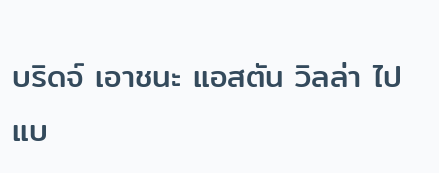บริดจ์ เอาชนะ แอสตัน วิลล่า ไปแบ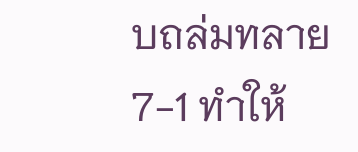บถล่มทลาย 7-1 ทำให้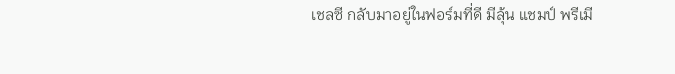เชลซี กลับมาอยู่ในฟอร์มที่ดี มีลุ้น แชมป์ พรีเมี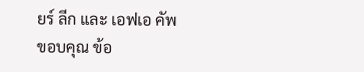ยร์ ลีก และ เอฟเอ คัพ
ขอบคุณ ข้อ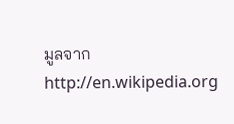มูลจาก
http://en.wikipedia.org